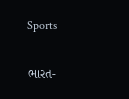Sports

ભારત-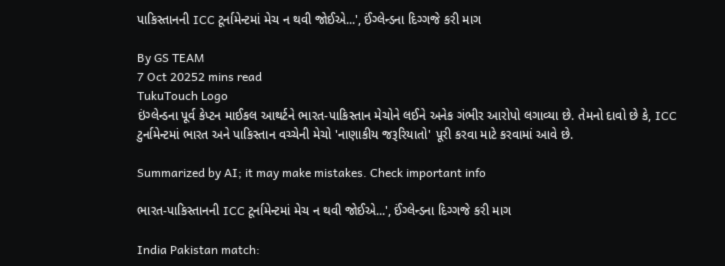પાકિસ્તાનની ICC ટૂર્નામેન્ટમાં મેચ ન થવી જોઈએ...', ઈંગ્લેન્ડના દિગ્ગજે કરી માગ

By GS TEAM
7 Oct 20252 mins read
TukuTouch Logo
ઇંગ્લેન્ડના પૂર્વ કેપ્ટન માઈકલ આથર્ટને ભારત-પાકિસ્તાન મેચોને લઈને અનેક ગંભીર આરોપો લગાવ્યા છે. તેમનો દાવો છે કે, ICC ટુર્નામેન્ટમાં ભારત અને પાકિસ્તાન વચ્ચેની મેચો 'નાણાકીય જરૂરિયાતો' પૂરી કરવા માટે કરવામાં આવે છે.

Summarized by AI; it may make mistakes. Check important info

ભારત-પાકિસ્તાનની ICC ટૂર્નામેન્ટમાં મેચ ન થવી જોઈએ...', ઈંગ્લેન્ડના દિગ્ગજે કરી માગ

India Pakistan match: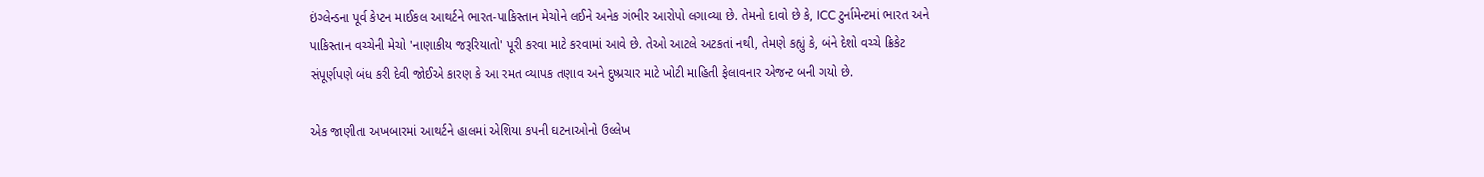ઇંગ્લેન્ડના પૂર્વ કેપ્ટન માઈકલ આથર્ટને ભારત-પાકિસ્તાન મેચોને લઈને અનેક ગંભીર આરોપો લગાવ્યા છે. તેમનો દાવો છે કે, ICC ટુર્નામેન્ટમાં ભારત અને પાકિસ્તાન વચ્ચેની મેચો 'નાણાકીય જરૂરિયાતો' પૂરી કરવા માટે કરવામાં આવે છે. તેઓ આટલે અટકતાં નથી, તેમણે કહ્યું કે, બંને દેશો વચ્ચે ક્રિકેટ સંપૂર્ણપણે બંધ કરી દેવી જોઈએ કારણ કે આ રમત વ્યાપક તણાવ અને દુષ્પ્રચાર માટે ખોટી માહિતી ફેલાવનાર એજન્ટ બની ગયો છે.

એક જાણીતા અખબારમાં આથર્ટને હાલમાં એશિયા કપની ઘટનાઓનો ઉલ્લેખ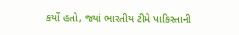કર્યો હતો, જ્યાં ભારતીય ટીમે પાકિસ્તાની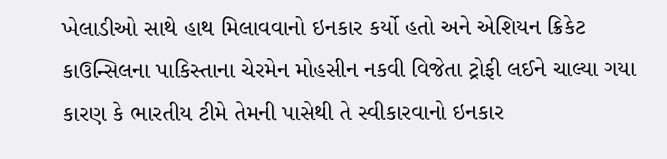ખેલાડીઓ સાથે હાથ મિલાવવાનો ઇનકાર કર્યો હતો અને એશિયન ક્રિકેટ કાઉન્સિલના પાકિસ્તાના ચેરમેન મોહસીન નકવી વિજેતા ટ્રોફી લઈને ચાલ્યા ગયા કારણ કે ભારતીય ટીમે તેમની પાસેથી તે સ્વીકારવાનો ઇનકાર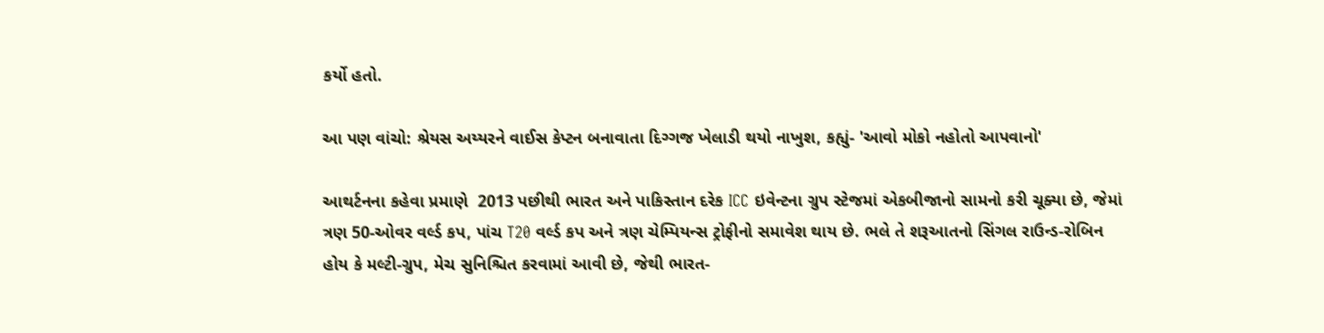કર્યો હતો.

આ પણ વાંચો: શ્રેયસ અય્યરને વાઈસ કેપ્ટન બનાવાતા દિગ્ગજ ખેલાડી થયો નાખુશ, કહ્યું- 'આવો મોકો નહોતો આપવાનો'

આથર્ટનના કહેવા પ્રમાણે  2013 પછીથી ભારત અને પાકિસ્તાન દરેક ICC ઇવેન્ટના ગ્રુપ સ્ટેજમાં એકબીજાનો સામનો કરી ચૂક્યા છે, જેમાં ત્રણ 50-ઓવર વર્લ્ડ કપ, પાંચ T20 વર્લ્ડ કપ અને ત્રણ ચેમ્પિયન્સ ટ્રોફીનો સમાવેશ થાય છે. ભલે તે શરૂઆતનો સિંગલ રાઉન્ડ-રોબિન હોય કે મલ્ટી-ગ્રુપ, મેચ સુનિશ્ચિત કરવામાં આવી છે, જેથી ભારત-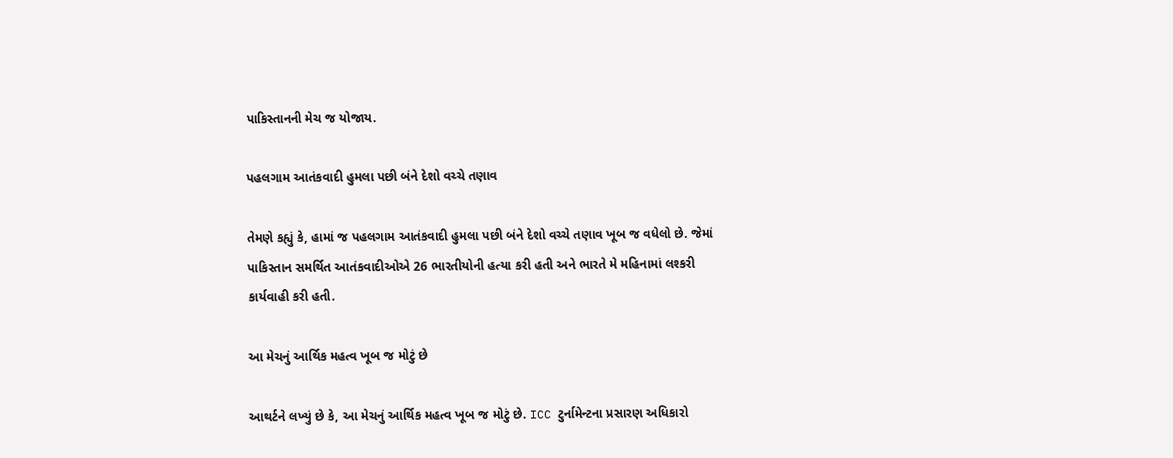પાકિસ્તાનની મેચ જ યોજાય.

પહલગામ આતંકવાદી હુમલા પછી બંને દેશો વચ્ચે તણાવ

તેમણે કહ્યું કે, હામાં જ પહલગામ આતંકવાદી હુમલા પછી બંને દેશો વચ્ચે તણાવ ખૂબ જ વધેલો છે. જેમાં પાકિસ્તાન સમર્થિત આતંકવાદીઓએ 26 ભારતીયોની હત્યા કરી હતી અને ભારતે મે મહિનામાં લશ્કરી કાર્યવાહી કરી હતી.

આ મેચનું આર્થિક મહત્વ ખૂબ જ મોટું છે

આથર્ટને લખ્યું છે કે, આ મેચનું આર્થિક મહત્વ ખૂબ જ મોટું છે. ICC ટુર્નામેન્ટના પ્રસારણ અધિકારો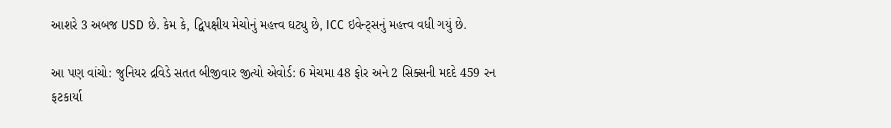આશરે 3 અબજ USD છે. કેમ કે, દ્વિપક્ષીય મેચોનું મહત્ત્વ ઘટ્યુ છે, ICC ઇવેન્ટ્સનું મહત્ત્વ વધી ગયું છે.

આ પણ વાંચો: જુનિયર દ્રવિડે સતત બીજીવાર જીત્યો એવોર્ડ: 6 મેચમા 48 ફોર અને 2 સિક્સની મદદે 459 રન ફટકાર્યા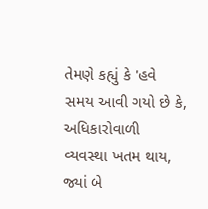તેમણે કહ્યું કે 'હવે સમય આવી ગયો છે કે, અધિકારોવાળી વ્યવસ્થા ખતમ થાય, જ્યાં બે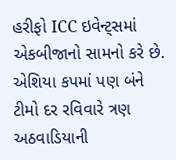હરીફો ICC ઇવેન્ટ્સમાં એકબીજાનો સામનો કરે છે. એશિયા કપમાં પણ બંને ટીમો દર રવિવારે ત્રણ અઠવાડિયાની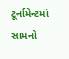ટૂર્નામેન્ટમાં સામનો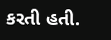કરતી હતી.